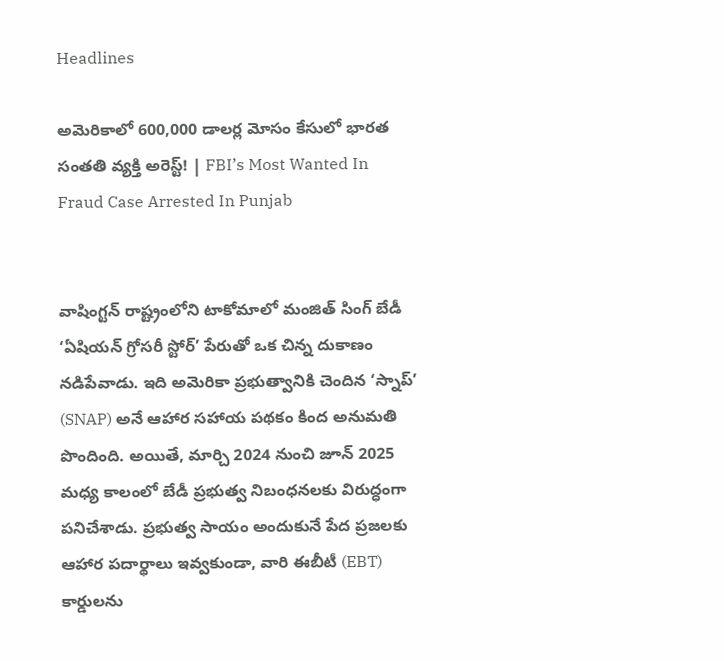Headlines

అమెరికాలో 600,000 డాలర్ల మోసం కేసులో భారత సంతతి వ్యక్తి అరెస్ట్! | FBI’s Most Wanted In Fraud Case Arrested In Punjab


వాషింగ్టన్ రాష్ట్రంలోని టాకోమాలో మంజిత్ సింగ్ బేడీ ‘ఏషియన్ గ్రోసరీ స్టోర్’ పేరుతో ఒక చిన్న దుకాణం నడిపేవాడు. ఇది అమెరికా ప్రభుత్వానికి చెందిన ‘స్నాప్’ (SNAP) అనే ఆహార సహాయ పథకం కింద అనుమతి పొందింది. అయితే, మార్చి 2024 నుంచి జూన్ 2025 మధ్య కాలంలో బేడీ ప్రభుత్వ నిబంధనలకు విరుద్ధంగా పనిచేశాడు. ప్రభుత్వ సాయం అందుకునే పేద ప్రజలకు ఆహార పదార్థాలు ఇవ్వకుండా, వారి ఈబీటీ (EBT) కార్డులను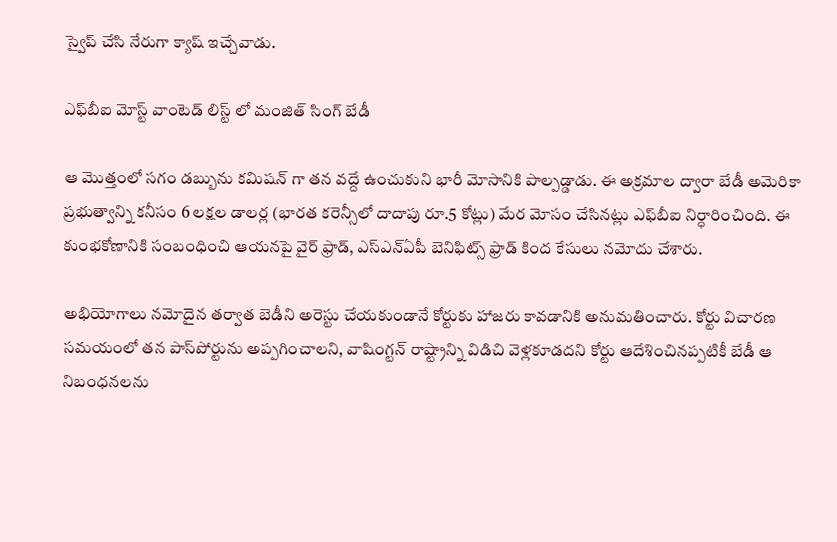స్వైప్ చేసి నేరుగా క్యాష్ ఇచ్చేవాడు.

ఎఫ్‌బీఐ మోస్ట్ వాంటెడ్ లిస్ట్ లో మంజిత్ సింగ్ బేడీ

ఆ మొత్తంలో సగం డబ్బును కమిషన్ గా తన వద్దే ఉంచుకుని భారీ మోసానికి పాల్పడ్డాడు. ఈ అక్రమాల ద్వారా బేడీ అమెరికా ప్రభుత్వాన్ని కనీసం 6 లక్షల డాలర్ల (భారత కరెన్సీలో దాదాపు రూ.5 కోట్లు) మేర మోసం చేసినట్లు ఎఫ్‌బీఐ నిర్ధారించింది. ఈ కుంభకోణానికి సంబంధించి ఆయనపై వైర్ ఫ్రాడ్, ఎస్‌ఎన్‌ఏపీ బెనిఫిట్స్ ఫ్రాడ్ కింద కేసులు నమోదు చేశారు.

అభియోగాలు నమోదైన తర్వాత బెడీని అరెస్టు చేయకుండానే కోర్టుకు హాజరు కావడానికి అనుమతించారు. కోర్టు విచారణ సమయంలో తన పాస్‌పోర్టును అప్పగించాలని, వాషింగ్టన్ రాష్ట్రాన్ని విడిచి వెళ్లకూడదని కోర్టు ఆదేశించినప్పటికీ బేడీ ఆ నిబంధనలను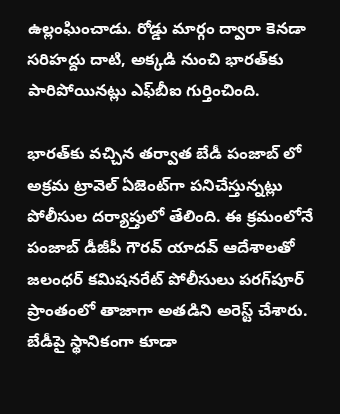ఉల్లంఘించాడు. రోడ్డు మార్గం ద్వారా కెనడా సరిహద్దు దాటి, అక్కడి నుంచి భారత్‌కు పారిపోయినట్లు ఎఫ్‌బీఐ గుర్తించింది.

భారత్‌కు వచ్చిన తర్వాత బేడీ పంజాబ్ లో అక్రమ ట్రావెల్ ఏజెంట్‌గా పనిచేస్తున్నట్లు పోలీసుల దర్యాప్తులో తేలింది. ఈ క్రమంలోనే పంజాబ్ డీజీపీ గౌరవ్ యాదవ్ ఆదేశాలతో జలంధర్ కమిషనరేట్ పోలీసులు పరగ్‌పూర్ ప్రాంతంలో తాజాగా అతడిని అరెస్ట్ చేశారు. బేడీపై స్థానికంగా కూడా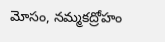మోసం, నమ్మకద్రోహం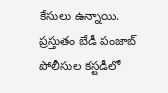కేసులు ఉన్నాయి. ప్రస్తుతం బేడీ పంజాబ్ పోలీసుల కస్టడీలో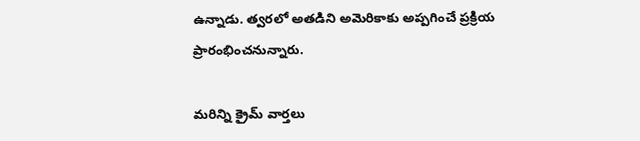ఉన్నాడు. త్వరలో అతడిని అమెరికాకు అప్పగించే ప్రక్రియ ప్రారంభించనున్నారు.

మరిన్ని క్రైమ్ వార్తలు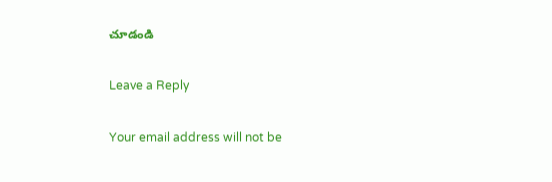చూడండి

Leave a Reply

Your email address will not be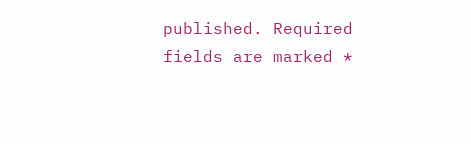published. Required fields are marked *